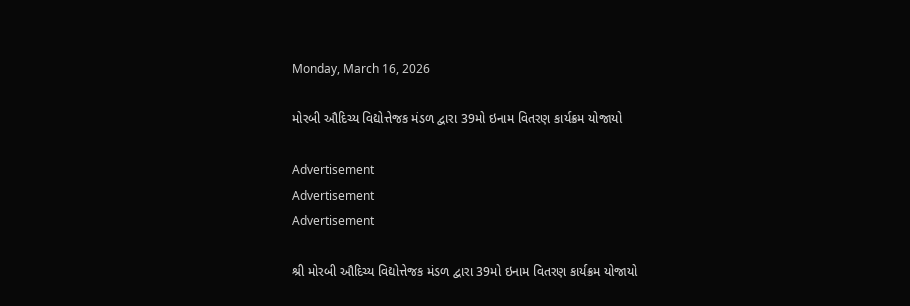Monday, March 16, 2026

મોરબી ઔદિચ્ય વિદ્યોત્તેજક મંડળ દ્વારા 39મો ઇનામ વિતરણ કાર્યક્રમ યોજાયો

Advertisement
Advertisement
Advertisement

શ્રી મોરબી ઔદિચ્ય વિદ્યોત્તેજક મંડળ દ્વારા 39મો ઇનામ વિતરણ કાર્યક્રમ યોજાયો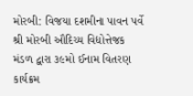મોરબી: વિજયા દશમીના પાવન પર્વે શ્રી મોરબી ઔદિચ્ય વિદ્યોત્તેજક મંડળ દ્વારા ૩૯મો ઈનામ વિતરણ કાર્યક્રમ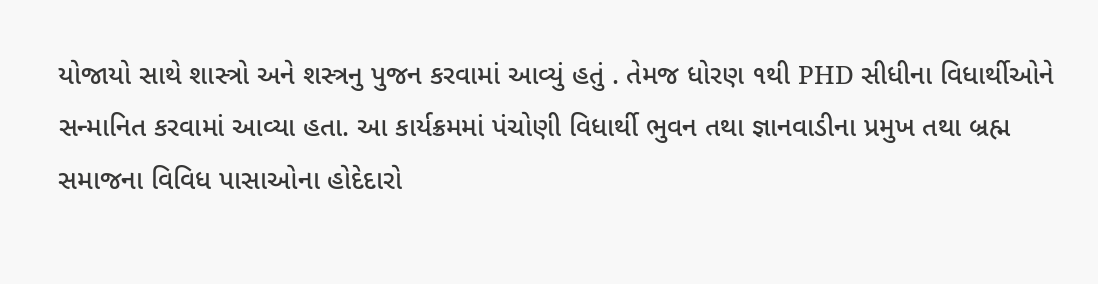યોજાયો સાથે શાસ્ત્રો અને શસ્ત્રનુ પુજન કરવામાં આવ્યું હતું . તેમજ ધોરણ ૧થી PHD સીધીના વિધાર્થીઓને સન્માનિત કરવામાં આવ્યા હતા. આ કાર્યક્રમમાં પંચોણી વિધાર્થી ભુવન તથા જ્ઞાનવાડીના પ્રમુખ તથા બ્રહ્મ સમાજના વિવિધ પાસાઓના હોદેદારો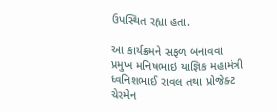ઉપસ્થિત રહ્યા હતા.

આ કાર્યક્રમને સફળ બનાવવા પ્રમુખ મનિષભાઇ યાજ્ઞિક મહામંત્રી ધ્વનિશભાઈ રાવલ તથા પ્રોજેક્ટ ચેરમેન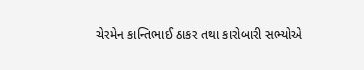ચેરમેન કાન્તિભાઈ ઠાકર તથા કારોબારી સભ્યોએ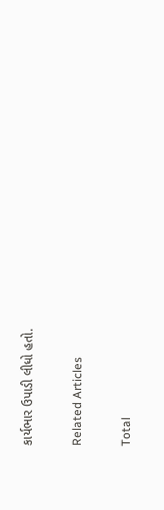કાર્યભાર ઉપાડી લીધો હતો.

Related Articles

Total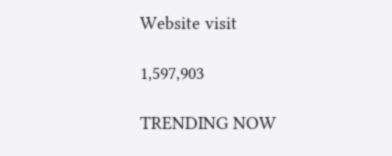Website visit

1,597,903

TRENDING NOW